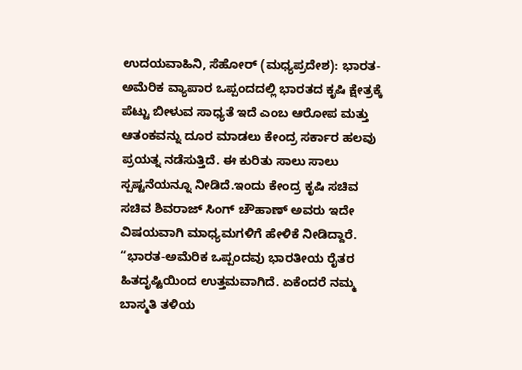ಉದಯವಾಹಿನಿ, ಸೆಹೋರ್ (ಮಧ್ಯಪ್ರದೇಶ): ಭಾರತ- ಅಮೆರಿಕ ವ್ಯಾಪಾರ ಒಪ್ಪಂದದಲ್ಲಿ ಭಾರತದ ಕೃಷಿ ಕ್ಷೇತ್ರಕ್ಕೆ ಪೆಟ್ಟು ಬೀಳುವ ಸಾಧ್ಯತೆ ಇದೆ ಎಂಬ ಆರೋಪ ಮತ್ತು ಆತಂಕವನ್ನು ದೂರ ಮಾಡಲು ಕೇಂದ್ರ ಸರ್ಕಾರ ಹಲವು ಪ್ರಯತ್ನ ನಡೆಸುತ್ತಿದೆ. ಈ ಕುರಿತು ಸಾಲು ಸಾಲು ಸ್ಪಷ್ಟನೆಯನ್ನೂ ನೀಡಿದೆ.ಇಂದು ಕೇಂದ್ರ ಕೃಷಿ ಸಚಿವ ಸಚಿವ ಶಿವರಾಜ್ ಸಿಂಗ್ ಚೌಹಾಣ್ ಅವರು ಇದೇ ವಿಷಯವಾಗಿ ಮಾಧ್ಯಮಗಳಿಗೆ ಹೇಳಿಕೆ ನೀಡಿದ್ದಾರೆ. “ಭಾರತ-ಅಮೆರಿಕ ಒಪ್ಪಂದವು ಭಾರತೀಯ ರೈತರ ಹಿತದೃಷ್ಟಿಯಿಂದ ಉತ್ತಮವಾಗಿದೆ. ಏಕೆಂದರೆ ನಮ್ಮ ಬಾಸ್ಮತಿ ತಳಿಯ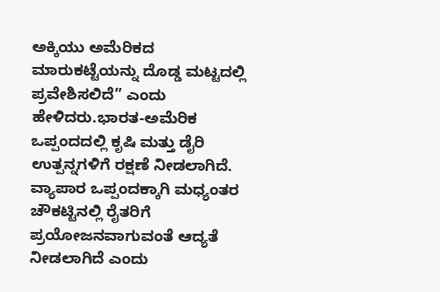ಅಕ್ಕಿಯು ಅಮೆರಿಕದ ಮಾರುಕಟ್ಟೆಯನ್ನು ದೊಡ್ಡ ಮಟ್ಟದಲ್ಲಿ ಪ್ರವೇಶಿಸಲಿದೆ” ಎಂದು ಹೇಳಿದರು.ಭಾರತ-ಅಮೆರಿಕ ಒಪ್ಪಂದದಲ್ಲಿ ಕೃಷಿ ಮತ್ತು ಡೈರಿ ಉತ್ಪನ್ನಗಳಿಗೆ ರಕ್ಷಣೆ ನೀಡಲಾಗಿದೆ. ವ್ಯಾಪಾರ ಒಪ್ಪಂದಕ್ಕಾಗಿ ಮಧ್ಯಂತರ ಚೌಕಟ್ಟಿನಲ್ಲಿ ರೈತರಿಗೆ ಪ್ರಯೋಜನವಾಗುವಂತೆ ಆದ್ಯತೆ ನೀಡಲಾಗಿದೆ ಎಂದು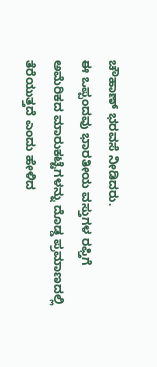ಚೌಹಾಣ್ ಭರವಸೆ ನೀಡಿದರು.
ಈ ಒಪ್ಪಂದವು ಭಾರತೀಯ ವಸ್ತುಗಳ ರಫ್ತಿಗೆ ಅಮೆರಿಕದ ಮಾರುಕಟ್ಟೆಗಳನ್ನು ದೊಡ್ಡ ಪ್ರಮಾಣದಲ್ಲಿ ತೆರೆಯುತ್ತದೆ ಎಂದು ಹೇಳಿದ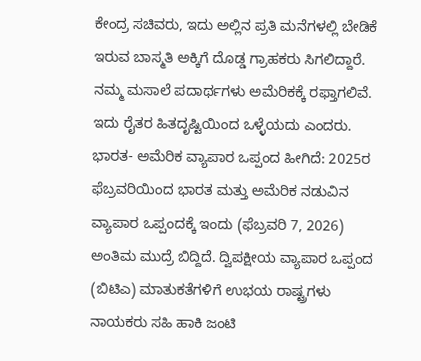ಕೇಂದ್ರ ಸಚಿವರು, ಇದು ಅಲ್ಲಿನ ಪ್ರತಿ ಮನೆಗಳಲ್ಲಿ ಬೇಡಿಕೆ ಇರುವ ಬಾಸ್ಮತಿ ಅಕ್ಕಿಗೆ ದೊಡ್ಡ ಗ್ರಾಹಕರು ಸಿಗಲಿದ್ದಾರೆ. ನಮ್ಮ ಮಸಾಲೆ ಪದಾರ್ಥಗಳು ಅಮೆರಿಕಕ್ಕೆ ರಫ್ತಾಗಲಿವೆ. ಇದು ರೈತರ ಹಿತದೃಷ್ಟಿಯಿಂದ ಒಳ್ಳೆಯದು ಎಂದರು. ಭಾರತ- ಅಮೆರಿಕ ವ್ಯಾಪಾರ ಒಪ್ಪಂದ ಹೀಗಿದೆ: 2025ರ ಫೆಬ್ರವರಿಯಿಂದ ಭಾರತ ಮತ್ತು ಅಮೆರಿಕ ನಡುವಿನ ವ್ಯಾಪಾರ ಒಪ್ಪಂದಕ್ಕೆ ಇಂದು (ಫೆಬ್ರವರಿ 7, 2026) ಅಂತಿಮ ಮುದ್ರೆ ಬಿದ್ದಿದೆ. ದ್ವಿಪಕ್ಷೀಯ ವ್ಯಾಪಾರ ಒಪ್ಪಂದ (ಬಿಟಿಎ) ಮಾತುಕತೆಗಳಿಗೆ ಉಭಯ ರಾಷ್ಟ್ರಗಳು ನಾಯಕರು ಸಹಿ ಹಾಕಿ ಜಂಟಿ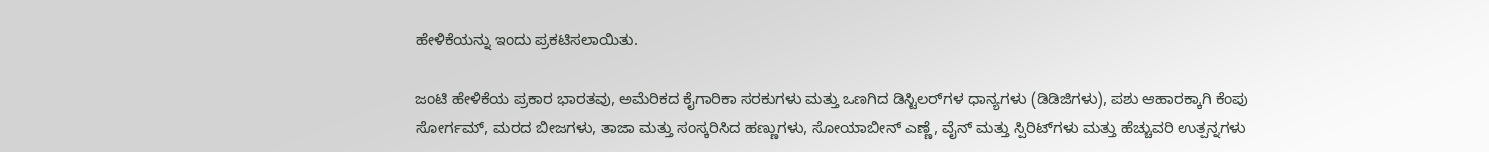ಹೇಳಿಕೆಯನ್ನು ಇಂದು ಪ್ರಕಟಿಸಲಾಯಿತು.

ಜಂಟಿ ಹೇಳಿಕೆಯ ಪ್ರಕಾರ ಭಾರತವು, ಅಮೆರಿಕದ ಕೈಗಾರಿಕಾ ಸರಕುಗಳು ಮತ್ತು ಒಣಗಿದ ಡಿಸ್ಟಿಲರ್‌ಗಳ ಧಾನ್ಯಗಳು (ಡಿಡಿಜಿಗಳು), ಪಶು ಆಹಾರಕ್ಕಾಗಿ ಕೆಂಪು ಸೋರ್ಗಮ್, ಮರದ ಬೀಜಗಳು, ತಾಜಾ ಮತ್ತು ಸಂಸ್ಕರಿಸಿದ ಹಣ್ಣುಗಳು, ಸೋಯಾಬೀನ್ ಎಣ್ಣೆ, ವೈನ್ ಮತ್ತು ಸ್ಪಿರಿಟ್‌ಗಳು ಮತ್ತು ಹೆಚ್ಚುವರಿ ಉತ್ಪನ್ನಗಳು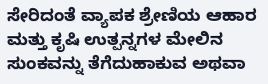ಸೇರಿದಂತೆ ವ್ಯಾಪಕ ಶ್ರೇಣಿಯ ಆಹಾರ ಮತ್ತು ಕೃಷಿ ಉತ್ಪನ್ನಗಳ ಮೇಲಿನ ಸುಂಕವನ್ನು ತೆಗೆದುಹಾಕುವ ಅಥವಾ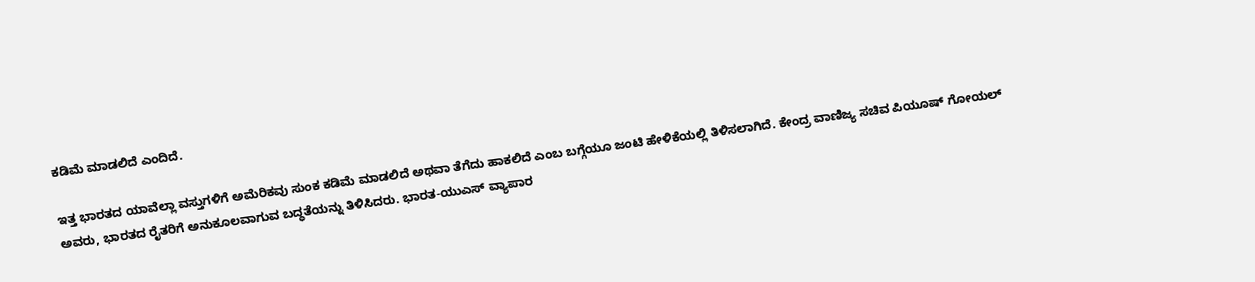ಕಡಿಮೆ ಮಾಡಲಿದೆ ಎಂದಿದೆ.

ಇತ್ತ ಭಾರತದ ಯಾವೆಲ್ಲಾ ವಸ್ತುಗಳಿಗೆ ಅಮೆರಿಕವು ಸುಂಕ ಕಡಿಮೆ ಮಾಡಲಿದೆ ಅಥವಾ ತೆಗೆದು ಹಾಕಲಿದೆ ಎಂಬ ಬಗ್ಗೆಯೂ ಜಂಟಿ ಹೇಳಿಕೆಯಲ್ಲಿ ತಿಳಿಸಲಾಗಿದೆ. ಕೇಂದ್ರ ವಾಣಿಜ್ಯ ಸಚಿವ ಪಿಯೂಷ್ ಗೋಯಲ್ ಅವರು, ಭಾರತದ ರೈತರಿಗೆ ಅನುಕೂಲವಾಗುವ ಬದ್ಧತೆಯನ್ನು ತಿಳಿಸಿದರು. ಭಾರತ-ಯುಎಸ್ ವ್ಯಾಪಾರ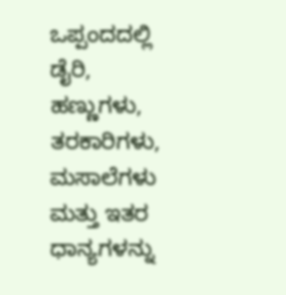ಒಪ್ಪಂದದಲ್ಲಿ ಡೈರಿ, ಹಣ್ಣುಗಳು, ತರಕಾರಿಗಳು, ಮಸಾಲೆಗಳು ಮತ್ತು ಇತರ ಧಾನ್ಯಗಳನ್ನು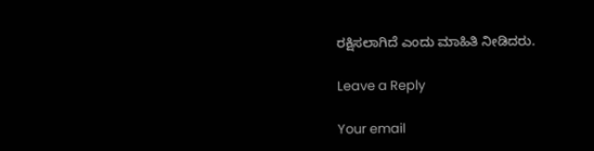ರಕ್ಷಿಸಲಾಗಿದೆ ಎಂದು ಮಾಹಿತಿ ನೀಡಿದರು.

Leave a Reply

Your email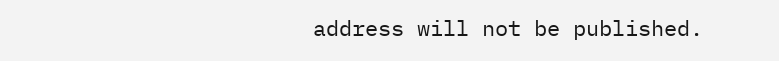address will not be published.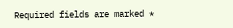Required fields are marked *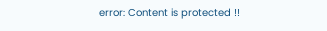error: Content is protected !!